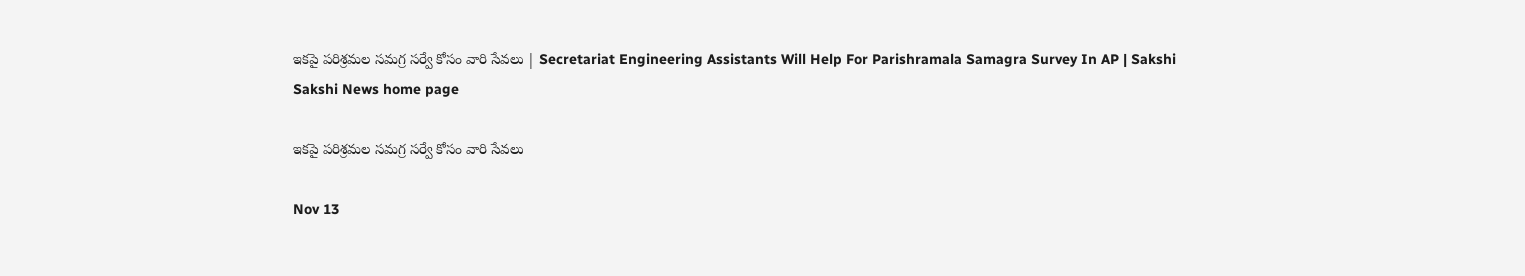ఇకపై పరిశ్రమల సమగ్ర సర్వే కోసం వారి సేవలు | Secretariat Engineering Assistants Will Help For Parishramala Samagra Survey In AP | Sakshi
Sakshi News home page

ఇకపై పరిశ్రమల సమగ్ర సర్వే కోసం వారి సేవలు

Nov 13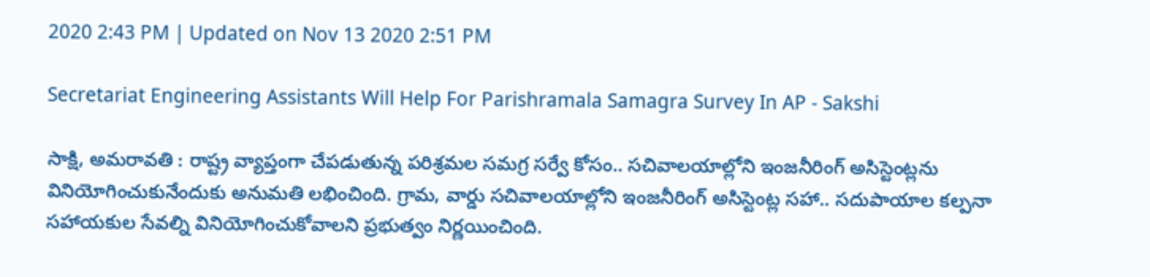2020 2:43 PM | Updated on Nov 13 2020 2:51 PM

Secretariat Engineering Assistants Will Help For Parishramala Samagra Survey In AP - Sakshi

సాక్షి, అమరావతి : రాష్ట్ర వ్యాప్తంగా చేపడుతున్న పరిశ్రమల సమగ్ర సర్వే కోసం.. సచివాలయాల్లోని ఇంజనీరింగ్‌ అసిస్టెంట్లను వినియోగించుకునేందుకు అనుమతి లభించింది. గ్రామ, వార్డు సచివాలయాల్లోని ఇంజనీరింగ్‌ అసిస్టెంట్ల సహా.. సదుపాయాల కల్పనా సహాయకుల సేవల్ని వినియోగించుకోవాలని ప్రభుత్వం నిర్ణయించింది.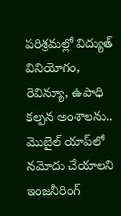పరిశ్రమల్లో విద్యుత్ వినియోగం, రెవిన్యూ, ఉపాధి కల్పన అంశాలను.. మొబైల్ యాప్‌లో నమోదు చేయాలని ఇంజనీరింగ్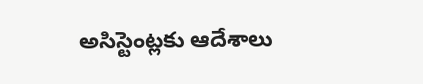అసిస్టెంట్లకు ఆదేశాలు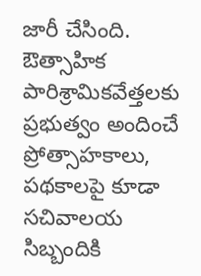జారీ చేసింది. ఔత్సాహిక పారిశ్రామికవేత్తలకు ప్రభుత్వం అందించే ప్రోత్సాహకాలు, పథకాలపై కూడా సచివాలయ సిబ్బందికి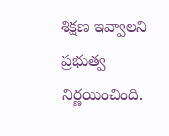శిక్షణ ఇవ్వాలని ప్రభుత్వ నిర్ణయించింది.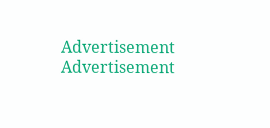Advertisement
Advertisement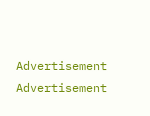Advertisement
Advertisement